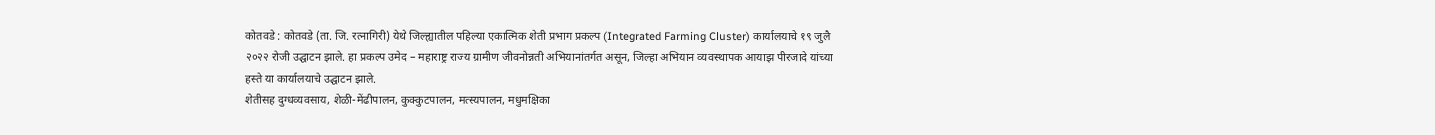कोतवडे : कोतवडे (ता. जि. रत्नागिरी) येथे जिल्ह्यातील पहिल्या एकात्मिक शेती प्रभाग प्रकल्प (Integrated Farming Cluster) कार्यालयाचे १९ जुलै २०२२ रोजी उद्घाटन झाले. हा प्रकल्प उमेद – महाराष्ट्र राज्य ग्रामीण जीवनोन्नती अभियानांतर्गत असून, जिल्हा अभियान व्यवस्थापक आयाझ पीरजादे यांच्या हस्ते या कार्यालयाचे उद्घाटन झाले.
शेतीसह दुग्धव्यवसाय, शेळी-मेंढीपालन, कुक्कुटपालन, मत्स्यपालन, मधुमक्षिका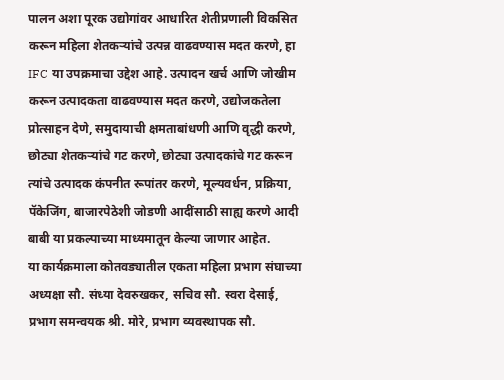पालन अशा पूरक उद्योगांवर आधारित शेतीप्रणाली विकसित करून महिला शेतकऱ्यांचे उत्पन्न वाढवण्यास मदत करणे, हा IFC या उपक्रमाचा उद्देश आहे. उत्पादन खर्च आणि जोखीम करून उत्पादकता वाढवण्यास मदत करणे, उद्योजकतेला प्रोत्साहन देणे, समुदायाची क्षमताबांधणी आणि वृद्धी करणे, छोट्या शेतकऱ्यांचे गट करणे, छोट्या उत्पादकांचे गट करून त्यांचे उत्पादक कंपनीत रूपांतर करणे, मूल्यवर्धन, प्रक्रिया, पॅकेजिंग, बाजारपेठेशी जोडणी आदींसाठी साह्य करणे आदी बाबी या प्रकल्पाच्या माध्यमातून केल्या जाणार आहेत.
या कार्यक्रमाला कोतवड्यातील एकता महिला प्रभाग संघाच्या अध्यक्षा सौ. संध्या देवरुखकर, सचिव सौ. स्वरा देसाई, प्रभाग समन्वयक श्री. मोरे, प्रभाग व्यवस्थापक सौ.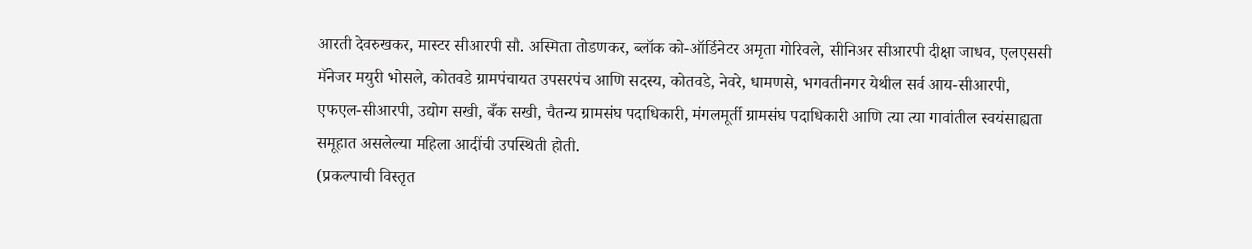आरती देवरुखकर, मास्टर सीआरपी सौ. अस्मिता तोडणकर, ब्लॉक को-ऑर्डिनेटर अमृता गोरिवले, सीनिअर सीआरपी दीक्षा जाधव, एलएससी मॅनेजर मयुरी भोसले, कोतवडे ग्रामपंचायत उपसरपंच आणि सदस्य, कोतवडे, नेवरे, धामणसे, भगवतीनगर येथील सर्व आय-सीआरपी, एफएल-सीआरपी, उद्योग सखी, बँक सखी, चैतन्य ग्रामसंघ पदाधिकारी, मंगलमूर्ती ग्रामसंघ पदाधिकारी आणि त्या त्या गावांतील स्वयंसाह्यता समूहात असलेल्या महिला आदींची उपस्थिती होती.
(प्रकल्पाची विस्तृत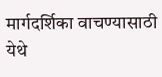मार्गदर्शिका वाचण्यासाठी येथे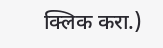क्लिक करा.)